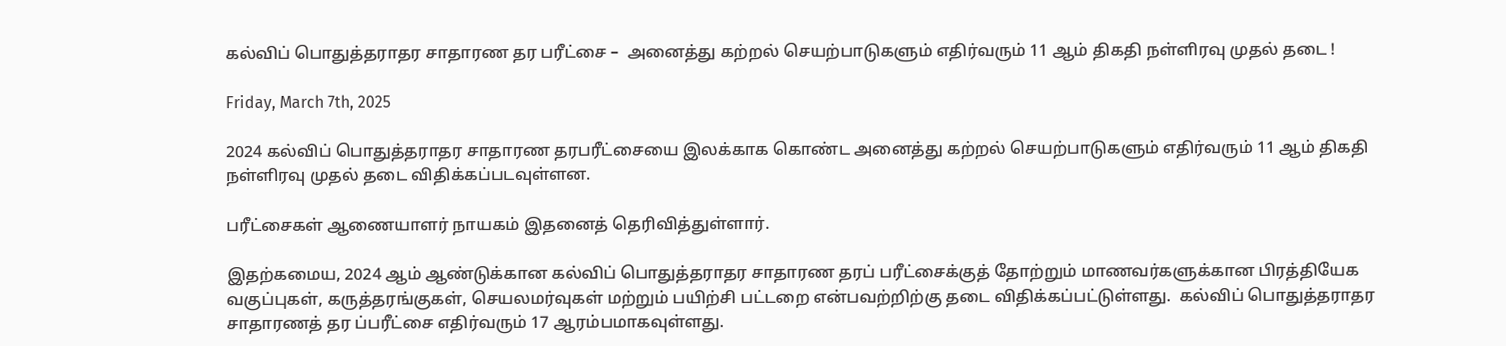கல்விப் பொதுத்தராதர சாதாரண தர பரீட்சை –  அனைத்து கற்றல் செயற்பாடுகளும் எதிர்வரும் 11 ஆம் திகதி நள்ளிரவு முதல் தடை !

Friday, March 7th, 2025

2024 கல்விப் பொதுத்தராதர சாதாரண தரபரீட்சையை இலக்காக கொண்ட அனைத்து கற்றல் செயற்பாடுகளும் எதிர்வரும் 11 ஆம் திகதி நள்ளிரவு முதல் தடை விதிக்கப்படவுள்ளன.

பரீட்சைகள் ஆணையாளர் நாயகம் இதனைத் தெரிவித்துள்ளார்.

இதற்கமைய, 2024 ஆம் ஆண்டுக்கான கல்விப் பொதுத்தராதர சாதாரண தரப் பரீட்சைக்குத் தோற்றும் மாணவர்களுக்கான பிரத்தியேக வகுப்புகள், கருத்தரங்குகள், செயலமர்வுகள் மற்றும் பயிற்சி பட்டறை என்பவற்றிற்கு தடை விதிக்கப்பட்டுள்ளது.  கல்விப் பொதுத்தராதர சாதாரணத் தர ப்பரீட்சை எதிர்வரும் 17 ஆரம்பமாகவுள்ளது.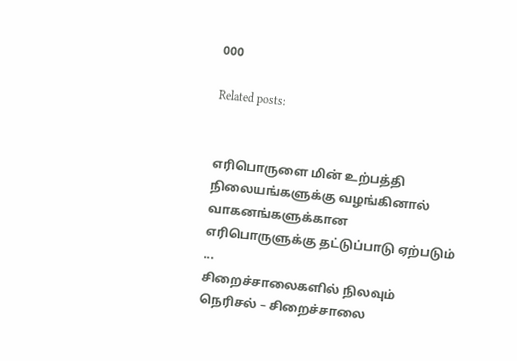000

Related posts:


எரிபொருளை மின் உற்பத்தி நிலையங்களுக்கு வழங்கினால் வாகனங்களுக்கான எரிபொருளுக்கு தட்டுப்பாடு ஏற்படும் ...
சிறைச்சாலைகளில் நிலவும் நெரிசல் – சிறைச்சாலை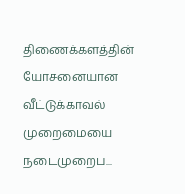திணைக்களத்தின் யோசனையான வீட்டுக்காவல் முறைமையை நடைமுறைப...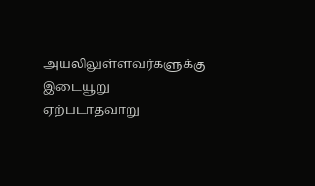அயலிலுள்ளவர்களுக்கு இடையூறு ஏற்படாதவாறு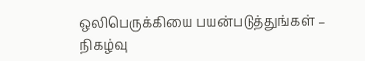ஒலிபெருக்கியை பயன்படுத்துங்கள் – நிகழ்வு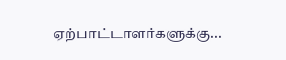ஏற்பாட்டாளர்களுக்கு...